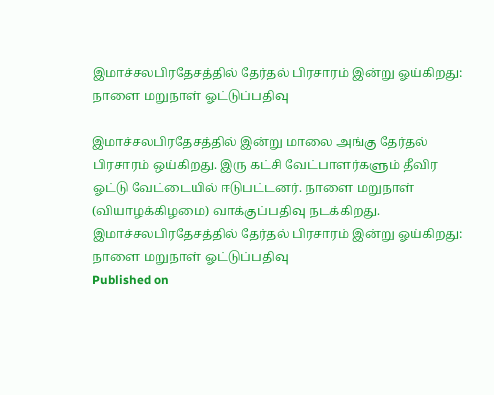இமாச்சலபிரதேசத்தில் தேர்தல் பிரசாரம் இன்று ஓய்கிறது: நாளை மறுநாள் ஓட்டுப்பதிவு

இமாச்சலபிரதேசத்தில் இன்று மாலை அங்கு தேர்தல் பிரசாரம் ஒய்கிறது. இரு கட்சி வேட்பாளர்களும் தீவிர ஓட்டு வேட்டையில் ஈடுபட்டனர். நாளை மறுநாள் (வியாழக்கிழமை) வாக்குப்பதிவு நடக்கிறது.
இமாச்சலபிரதேசத்தில் தேர்தல் பிரசாரம் இன்று ஓய்கிறது: நாளை மறுநாள் ஓட்டுப்பதிவு
Published on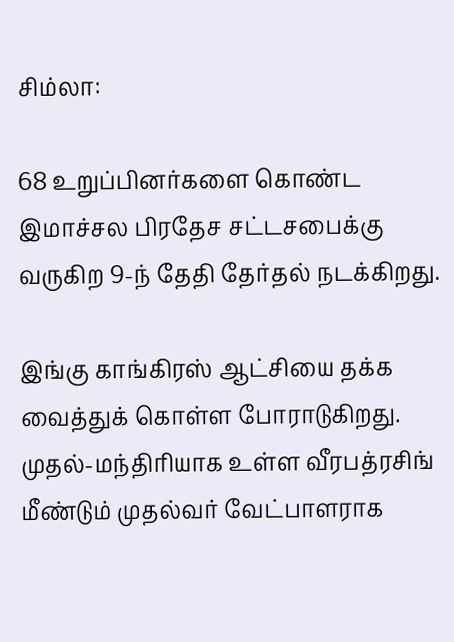சிம்லா:

68 உறுப்பினர்களை கொண்ட இமாச்சல பிரதேச சட்டசபைக்கு வருகிற 9-ந் தேதி தேர்தல் நடக்கிறது.

இங்கு காங்கிரஸ் ஆட்சியை தக்க வைத்துக் கொள்ள போராடுகிறது. முதல்-மந்திரியாக உள்ள வீரபத்ரசிங் மீண்டும் முதல்வர் வேட்பாளராக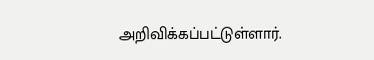அறிவிக்கப்பட்டுள்ளார்.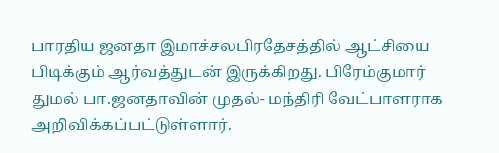பாரதிய ஜனதா இமாச்சலபிரதேசத்தில் ஆட்சியை பிடிக்கும் ஆர்வத்துடன் இருக்கிறது. பிரேம்குமார் துமல் பா.ஜனதாவின் முதல்- மந்திரி வேட்பாளராக அறிவிக்கப்பட்டுள்ளார்.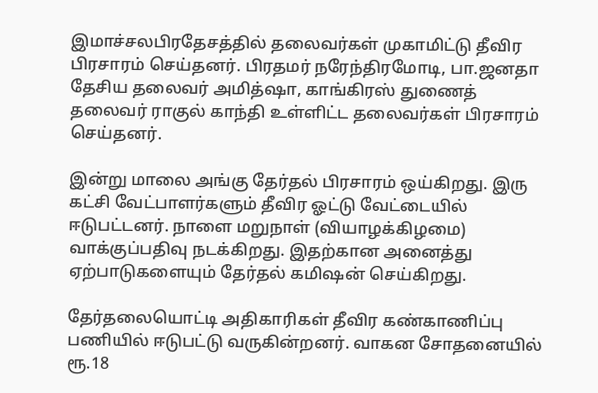இமாச்சலபிரதேசத்தில் தலைவர்கள் முகாமிட்டு தீவிர பிரசாரம் செய்தனர். பிரதமர் நரேந்திரமோடி, பா.ஜனதா தேசிய தலைவர் அமித்ஷா, காங்கிரஸ் துணைத் தலைவர் ராகுல் காந்தி உள்ளிட்ட தலைவர்கள் பிரசாரம் செய்தனர்.

இன்று மாலை அங்கு தேர்தல் பிரசாரம் ஒய்கிறது. இரு கட்சி வேட்பாளர்களும் தீவிர ஓட்டு வேட்டையில் ஈடுபட்டனர். நாளை மறுநாள் (வியாழக்கிழமை) வாக்குப்பதிவு நடக்கிறது. இதற்கான அனைத்து ஏற்பாடுகளையும் தேர்தல் கமி‌ஷன் செய்கிறது.

தேர்தலையொட்டி அதிகாரிகள் தீவிர கண்காணிப்பு பணியில் ஈடுபட்டு வருகின்றனர். வாகன சோதனையில் ரூ.18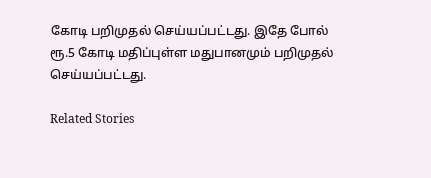கோடி பறிமுதல் செய்யப்பட்டது. இதே போல் ரூ.5 கோடி மதிப்புள்ள மதுபானமும் பறிமுதல் செய்யப்பட்டது.

Related Stories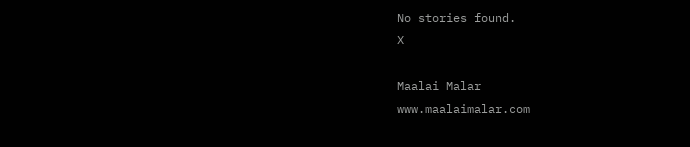No stories found.
X

Maalai Malar
www.maalaimalar.com